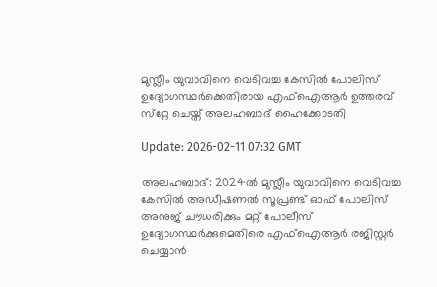മുസ്ലീം യുവാവിനെ വെടിവച്ച കേസില്‍ പോലിസ് ഉദ്യോഗസ്ഥര്‍ക്കെതിരായ എഫ്ഐആര്‍ ഉത്തരവ് സ്‌റ്റേ ചെയ്ത് അലഹബാദ് ഹൈക്കോടതി

Update: 2026-02-11 07:32 GMT

അലഹബാദ്: 2024ല്‍ മുസ്ലീം യുവാവിനെ വെടിവച്ച കേസില്‍ അഡീഷണല്‍ സൂപ്രണ്ട് ഓഫ് പോലിസ് അനുജ് ചൗധരിക്കും മറ്റ് പോലീസ് ഉദ്യോഗസ്ഥര്‍ക്കുമെതിരെ എഫ്ഐആര്‍ രജിസ്റ്റര്‍ ചെയ്യാന്‍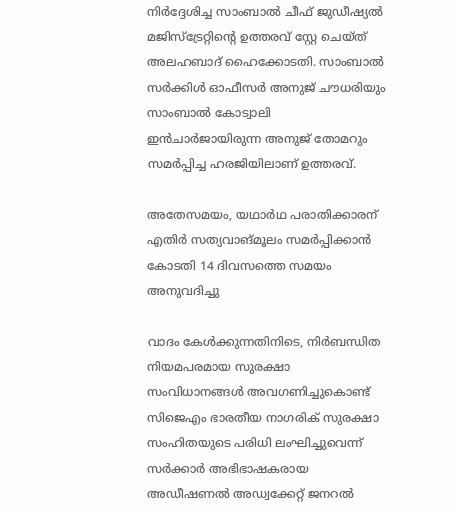നിര്‍ദ്ദേശിച്ച സാംബാല്‍ ചീഫ് ജുഡീഷ്യല്‍ മജിസ്ട്രേറ്റിന്റെ ഉത്തരവ് സ്റ്റേ ചെയ്ത് അലഹബാദ് ഹൈക്കോടതി. സാംബാല്‍ സര്‍ക്കിള്‍ ഓഫീസര്‍ അനുജ് ചൗധരിയും സാംബാല്‍ കോട്വാലി ഇന്‍ചാര്‍ജായിരുന്ന അനുജ് തോമറും സമര്‍പ്പിച്ച ഹരജിയിലാണ് ഉത്തരവ്.

അതേസമയം, യഥാര്‍ഥ പരാതിക്കാരന് എതിര്‍ സത്യവാങ്മൂലം സമര്‍പ്പിക്കാന്‍ കോടതി 14 ദിവസത്തെ സമയം അനുവദിച്ചു

വാദം കേള്‍ക്കുന്നതിനിടെ, നിര്‍ബന്ധിത നിയമപരമായ സുരക്ഷാ സംവിധാനങ്ങള്‍ അവഗണിച്ചുകൊണ്ട് സിജെഎം ഭാരതീയ നാഗരിക് സുരക്ഷാ സംഹിതയുടെ പരിധി ലംഘിച്ചുവെന്ന് സര്‍ക്കാര്‍ അഭിഭാഷകരായ അഡീഷണല്‍ അഡ്വക്കേറ്റ് ജനറല്‍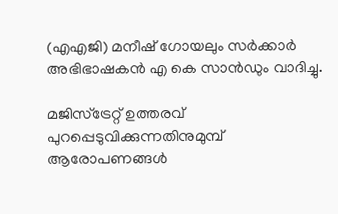(എഎജി) മനീഷ് ഗോയലും സര്‍ക്കാര്‍ അഭിഭാഷകന്‍ എ കെ സാന്‍ഡും വാദിച്ചു.

മജിസ്ട്രേറ്റ് ഉത്തരവ് പുറപ്പെടുവിക്കുന്നതിനുമുമ്പ് ആരോപണങ്ങള്‍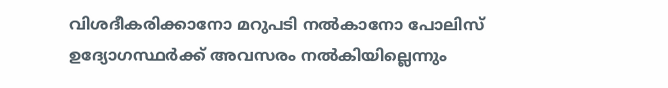വിശദീകരിക്കാനോ മറുപടി നല്‍കാനോ പോലിസ് ഉദ്യോഗസ്ഥര്‍ക്ക് അവസരം നല്‍കിയില്ലെന്നും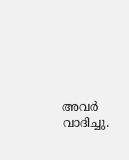അവര്‍ വാദിച്ചു.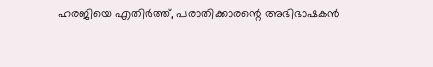ഹരജിയെ എതിര്‍ത്ത്, പരാതിക്കാരന്റെ അഭിഭാഷകന്‍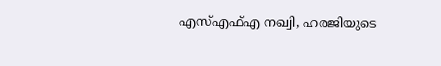എസ്എഫ്എ നഖ്വി, ഹരജിയുടെ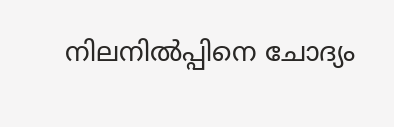നിലനില്‍പ്പിനെ ചോദ്യം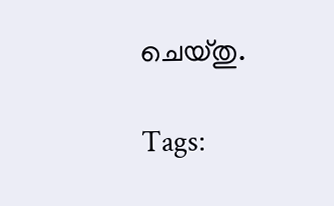ചെയ്തു.

Tags: